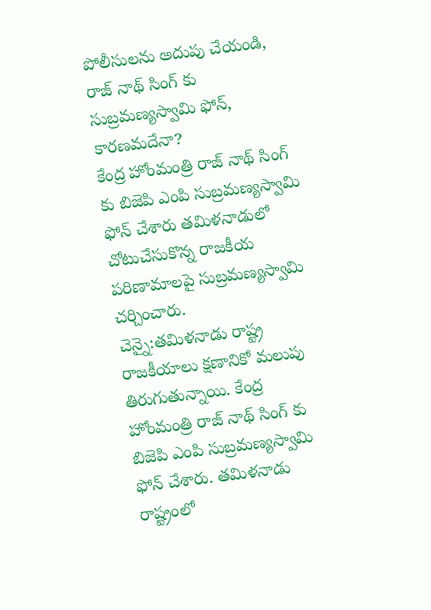పోలీసులను అదుపు చేయండి, రాజ్ నాథ్ సింగ్ కు సుబ్రమణ్యస్వామి ఫోన్, కారణమదేనా?
కేంద్ర హోంమంత్రి రాజ్ నాథ్ సింగ్ కు బిజెపి ఎంపి సుబ్రమణ్యస్వామి ఫోన్ చేశారు తమిళనాడులో చోటుచేసుకొన్న రాజకీయ పరిణామాలపై సుబ్రమణ్యస్వామి చర్చించారు.
చెన్నై:తమిళనాడు రాష్ట్ర రాజకీయాలు క్షణానికో మలుపు తిరుగుతున్నాయి. కేంద్ర హోంమంత్రి రాజ్ నాథ్ సింగ్ కు బిజెపి ఎంపి సుబ్రమణ్యస్వామి ఫోన్ చేశారు. తమిళనాడు రాష్ట్రంలో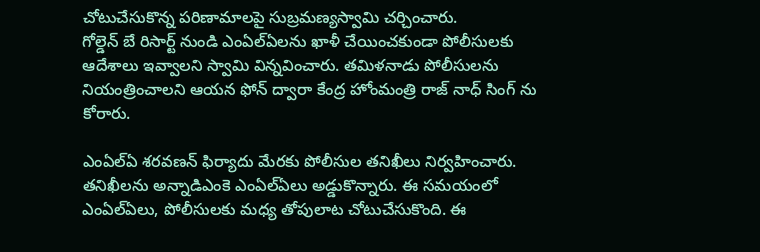చోటుచేసుకొన్న పరిణామాలపై సుబ్రమణ్యస్వామి చర్చించారు.
గోల్డెన్ బే రిసార్ట్ నుండి ఎంఏల్ఏలను ఖాళీ చేయించకుండా పోలీసులకు ఆదేశాలు ఇవ్వాలని స్వామి విన్నవించారు. తమిళనాడు పోలీసులను నియంత్రించాలని ఆయన ఫోన్ ద్వారా కేంద్ర హోంమంత్రి రాజ్ నాధ్ సింగ్ ను కోరారు.

ఎంఏల్ఏ శరవణన్ ఫిర్యాదు మేరకు పోలీసుల తనిఖీలు నిర్వహించారు. తనిఖీలను అన్నాడిఎంకె ఎంఏల్ఏలు అడ్డుకొన్నారు. ఈ సమయంలో ఎంఏల్ఏలు, పోలీసులకు మధ్య తోపులాట చోటుచేసుకొంది. ఈ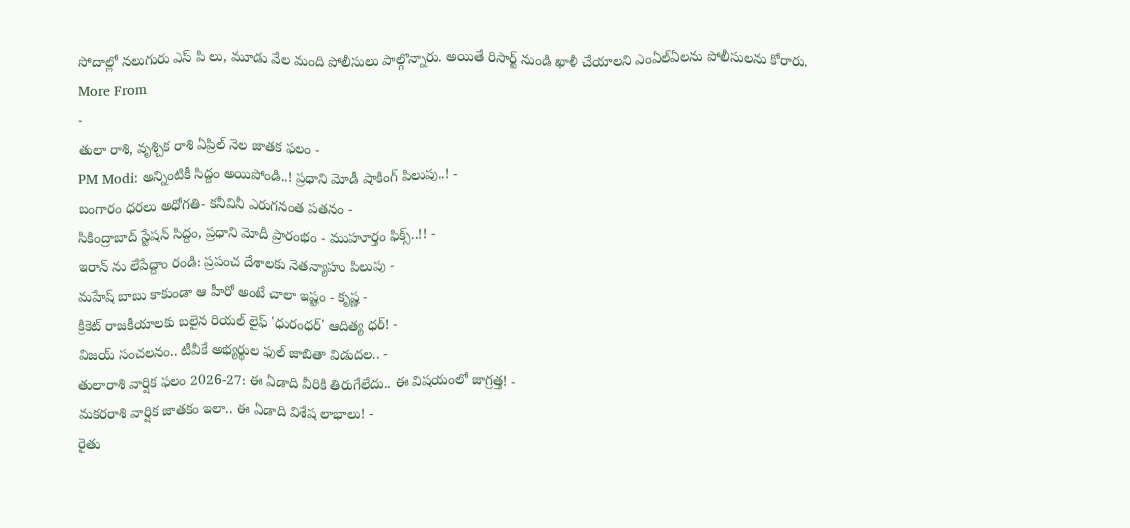సోదాల్లో నలుగురు ఎస్ పి లు, మూడు వేల మంది పోలీసులు పాల్గొన్నారు. అయితే రిసార్ట్ నుండి ఖాళీ చేయాలని ఎంఏల్ఏలను పోలీసులను కోరారు.
More From
-
తులా రాశి, వృశ్చిక రాశి ఏప్రిల్ నెల జాతక ఫలం -
PM Modi: అన్నింటికీ సిద్దం అయిపోండి..! ప్రధాని మోడీ షాకింగ్ పిలుపు..! -
బంగారం ధరలు అధోగతి- కనీవినీ ఎరుగనంత పతనం -
సికింద్రాబాద్ స్టేషన్ సిద్దం, ప్రధాని మోదీ ప్రారంభం - ముహూర్తం ఫిక్స్..!! -
ఇరాన్ ను లేపేద్దాం రండి: ప్రపంచ దేశాలకు నెతన్యాహు పిలుపు -
మహేష్ బాబు కాకుండా ఆ హీరో అంటే చాలా ఇష్టం - కృష్ణ -
క్రికెట్ రాజకీయాలకు బలైన రియల్ లైఫ్ 'ధురంధర్' ఆదిత్య ధర్! -
విజయ్ సంచలనం.. టీవీకే అభ్యర్థుల ఫుల్ జాబితా విడుదల.. -
తులారాశి వార్షిక ఫలం 2026-27: ఈ ఏడాది వీరికి తిరుగేలేదు.. ఈ విషయంలో జాగ్రత్త! -
మకరరాశి వార్షిక జాతకం ఇలా.. ఈ ఏడాది విశేష లాభాలు! -
రైతు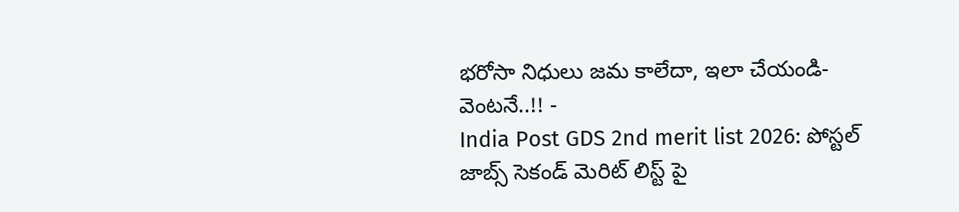భరోసా నిధులు జమ కాలేదా, ఇలా చేయండి- వెంటనే..!! -
India Post GDS 2nd merit list 2026: పోస్టల్ జాబ్స్ సెకండ్ మెరిట్ లిస్ట్ పై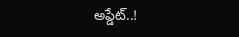అప్డేట్..!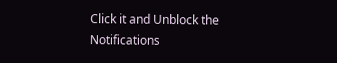Click it and Unblock the Notifications